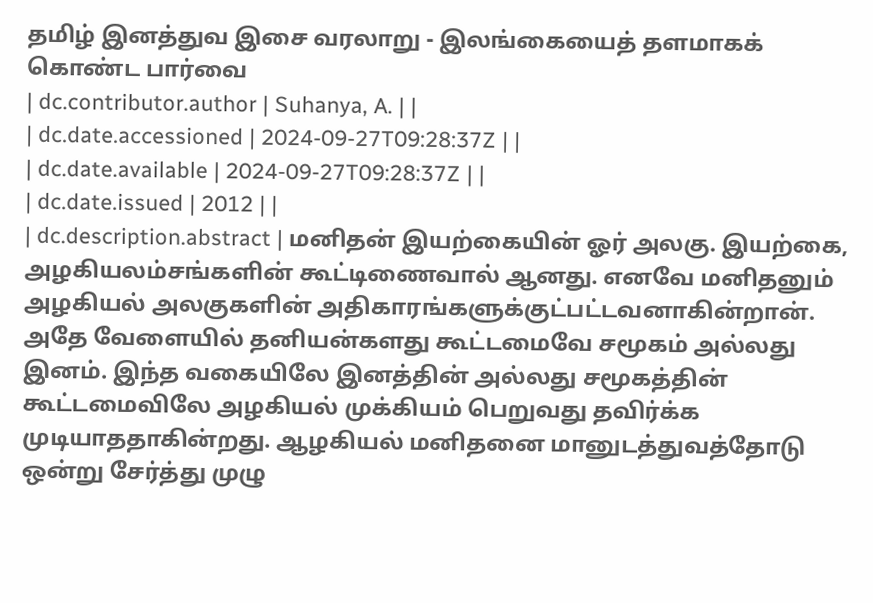தமிழ் இனத்துவ இசை வரலாறு - இலங்கையைத் தளமாகக் கொண்ட பார்வை
| dc.contributor.author | Suhanya, A. | |
| dc.date.accessioned | 2024-09-27T09:28:37Z | |
| dc.date.available | 2024-09-27T09:28:37Z | |
| dc.date.issued | 2012 | |
| dc.description.abstract | மனிதன் இயற்கையின் ஓர் அலகு. இயற்கை, அழகியலம்சங்களின் கூட்டிணைவால் ஆனது. எனவே மனிதனும் அழகியல் அலகுகளின் அதிகாரங்களுக்குட்பட்டவனாகின்றான். அதே வேளையில் தனியன்களது கூட்டமைவே சமூகம் அல்லது இனம். இந்த வகையிலே இனத்தின் அல்லது சமூகத்தின் கூட்டமைவிலே அழகியல் முக்கியம் பெறுவது தவிர்க்க முடியாததாகின்றது. ஆழகியல் மனிதனை மானுடத்துவத்தோடு ஒன்று சேர்த்து முழு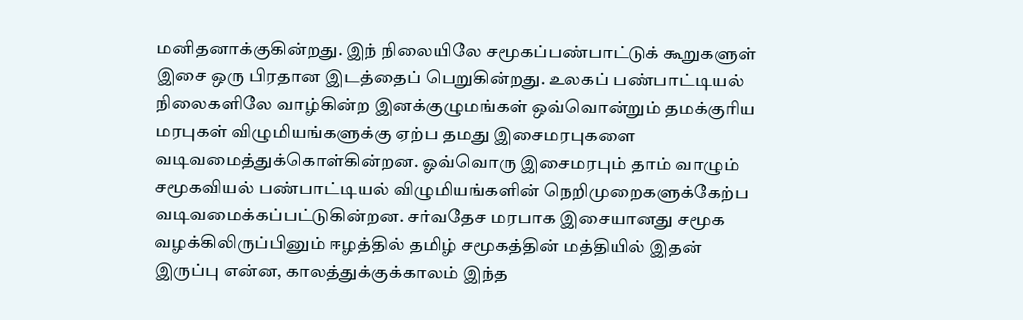மனிதனாக்குகின்றது. இந் நிலையிலே சமூகப்பண்பாட்டுக் கூறுகளுள் இசை ஒரு பிரதான இடத்தைப் பெறுகின்றது. உலகப் பண்பாட்டியல் நிலைகளிலே வாழ்கின்ற இனக்குழுமங்கள் ஒவ்வொன்றும் தமக்குரிய மரபுகள் விழுமியங்களுக்கு ஏற்ப தமது இசைமரபுகளை வடிவமைத்துக்கொள்கின்றன. ஓவ்வொரு இசைமரபும் தாம் வாழும் சமூகவியல் பண்பாட்டியல் விழுமியங்களின் நெறிமுறைகளுக்கேற்ப வடிவமைக்கப்பட்டுகின்றன. சர்வதேச மரபாக இசையானது சமூக வழக்கிலிருப்பினும் ஈழத்தில் தமிழ் சமூகத்தின் மத்தியில் இதன் இருப்பு என்ன, காலத்துக்குக்காலம் இந்த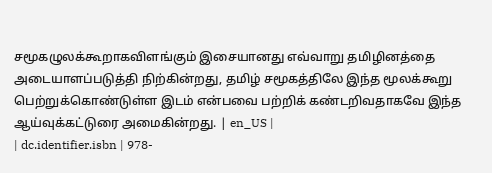சமூகழுலக்கூறாகவிளங்கும் இசையானது எவ்வாறு தமிழினத்தை அடையாளப்படுத்தி நிற்கின்றது, தமிழ் சமூகத்திலே இந்த மூலக்கூறு பெற்றுக்கொண்டுள்ள இடம் என்பவை பற்றிக் கண்டறிவதாகவே இந்த ஆய்வுக்கட்டுரை அமைகின்றது. | en_US |
| dc.identifier.isbn | 978-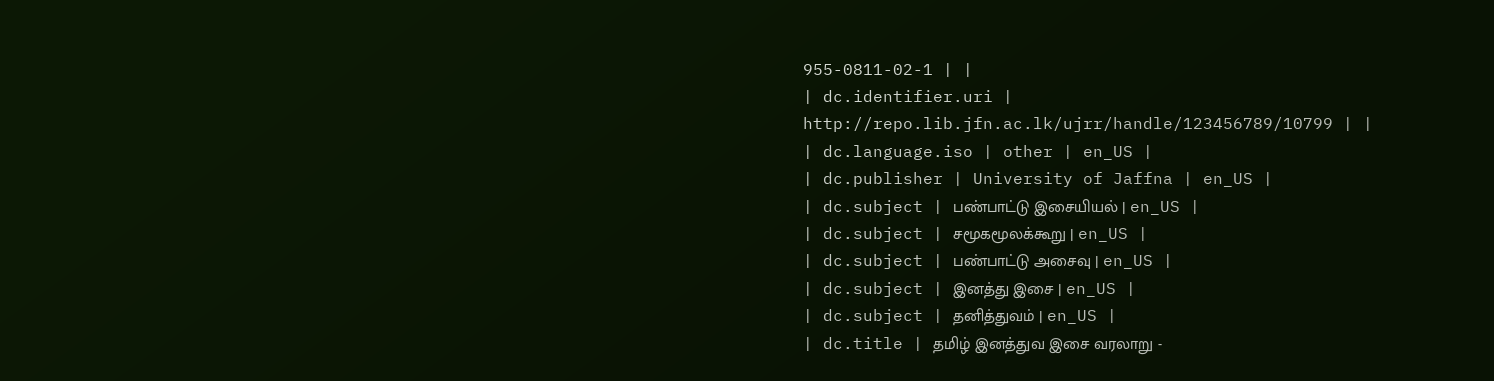955-0811-02-1 | |
| dc.identifier.uri | http://repo.lib.jfn.ac.lk/ujrr/handle/123456789/10799 | |
| dc.language.iso | other | en_US |
| dc.publisher | University of Jaffna | en_US |
| dc.subject | பண்பாட்டு இசையியல் | en_US |
| dc.subject | சமூகமூலக்கூறு | en_US |
| dc.subject | பண்பாட்டு அசைவு | en_US |
| dc.subject | இனத்து இசை | en_US |
| dc.subject | தனித்துவம் | en_US |
| dc.title | தமிழ் இனத்துவ இசை வரலாறு -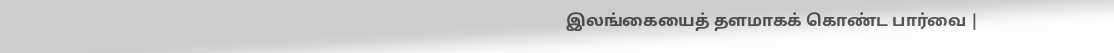இலங்கையைத் தளமாகக் கொண்ட பார்வை |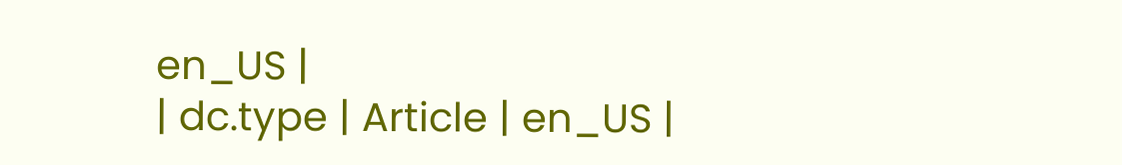en_US |
| dc.type | Article | en_US |